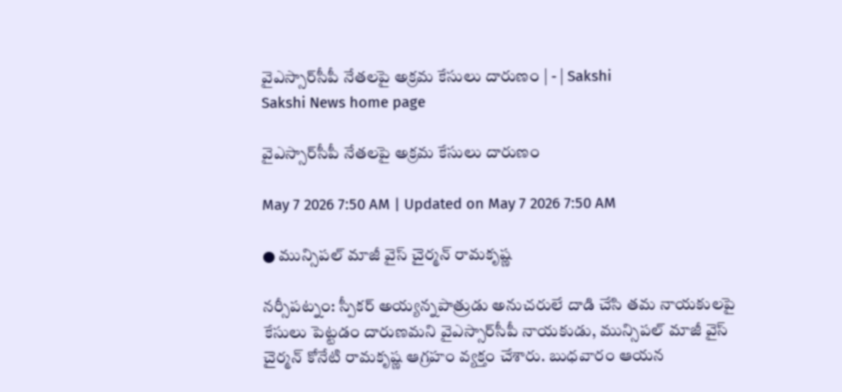వైఎస్సార్‌సీపీ నేతలపై అక్రమ కేసులు దారుణం | - | Sakshi
Sakshi News home page

వైఎస్సార్‌సీపీ నేతలపై అక్రమ కేసులు దారుణం

May 7 2026 7:50 AM | Updated on May 7 2026 7:50 AM

● మున్సిపల్‌ మాజీ వైస్‌ చైర్మన్‌ రామకృష్ణ

నర్సీపట్నం: స్పీకర్‌ అయ్యన్నపాత్రుడు అనుచరులే దాడి చేసి తమ నాయకులపై కేసులు పెట్టడం దారుణమని వైఎస్సార్‌సీపీ నాయకుడు, మున్సిపల్‌ మాజీ వైస్‌ చైర్మన్‌ కోనేటి రామకృష్ణ ఆగ్రహం వ్యక్తం చేశారు. బుధవారం ఆయన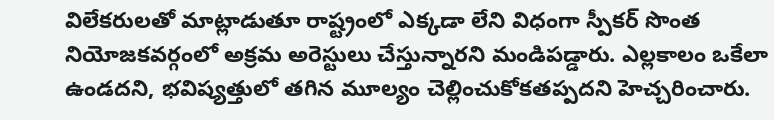విలేకరులతో మాట్లాడుతూ రాష్ట్రంలో ఎక్కడా లేని విధంగా స్పీకర్‌ సొంత నియోజకవర్గంలో అక్రమ అరెస్టులు చేస్తున్నారని మండిపడ్డారు. ఎల్లకాలం ఒకేలా ఉండదని, భవిష్యత్తులో తగిన మూల్యం చెల్లించుకోకతప్పదని హెచ్చరించారు.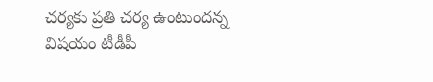చర్యకు ప్రతి చర్య ఉంటుందన్న విషయం టీడీపీ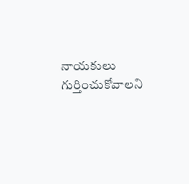నాయకులు గుర్తించుకోవాలని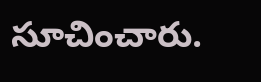సూచించారు.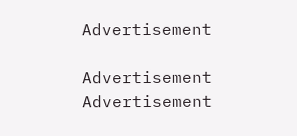Advertisement

Advertisement
Advertisement